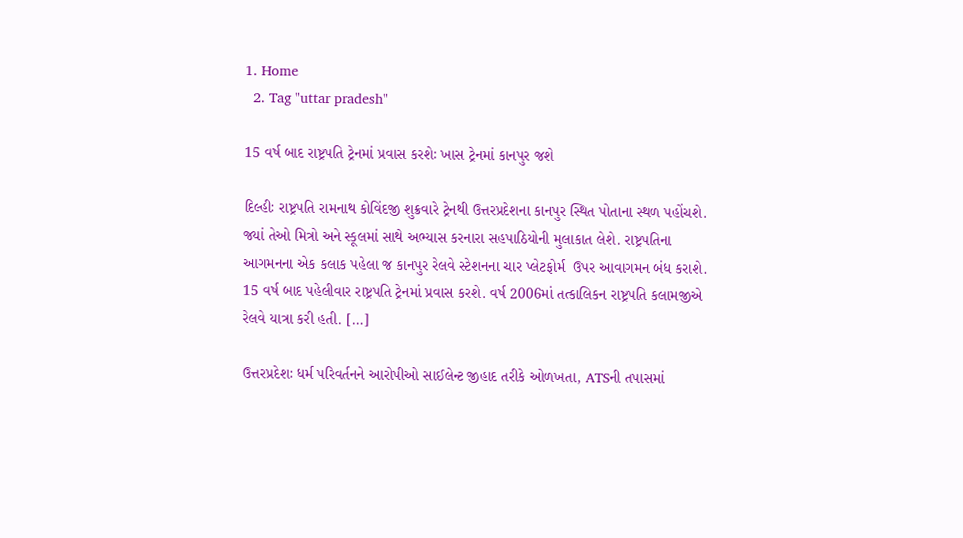1. Home
  2. Tag "uttar pradesh"

15 વર્ષ બાદ રાષ્ટ્રપતિ ટ્રેનમાં પ્રવાસ કરશેઃ ખાસ ટ્રેનમાં કાનપુર જશે

દિલ્હીઃ રાષ્ટ્રપતિ રામનાથ કોવિંદજી શુક્રવારે ટ્રેનથી ઉત્તરપ્રદેશના કાનપુર સ્થિત પોતાના સ્થળ પહોંચશે. જ્યાં તેઓ મિત્રો અને સ્કૂલમાં સાથે અભ્યાસ કરનારા સહપાઠિયોની મુલાકાત લેશે. રાષ્ટ્રપતિના આગમનના એક કલાક પહેલા જ કાનપુર રેલવે સ્ટેશનના ચાર પ્લેટફોર્મ  ઉપર આવાગમન બંધ કરાશે. 15 વર્ષ બાદ પહેલીવાર રાષ્ટ્રપતિ ટ્રેનમાં પ્રવાસ કરશે. વર્ષ 2006માં તત્કાલિકન રાષ્ટ્રપતિ કલામજીએ રેલવે યાત્રા કરી હતી. […]

ઉત્તરપ્રદેશઃ ધર્મ પરિવર્તનને આરોપીઓ સાઈલેન્ટ જીહાદ તરીકે ઓળખતા, ATSની તપાસમાં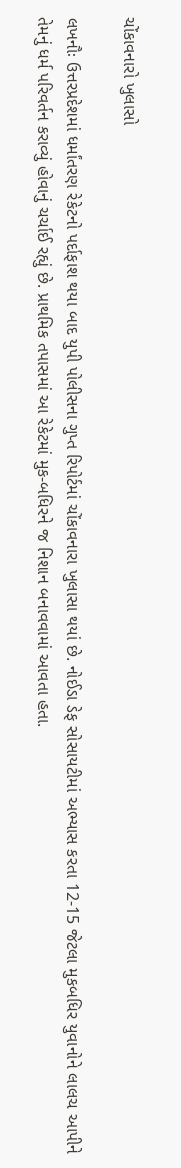ચોંકાવનારો ખુલાસો

લખનૌઃ ઉત્તરપ્રદેશમાં ધર્માંતરણ રેકેટનો પર્દાફાશ થયા બાદ યુપી પોલીસના ગુપ્ત રિપોર્ટમાં ચોંકાવનારા ખુલાસા થયાં છે. નોઈડા ડેફ સોસાયટીમાં અભ્યાસ કરતા 12-15 જેટલા મુકબધિર યુવાનોને લાલચ આપીને તેમનું ધર્મ પરિવર્તન કરાવ્યું હોવાનું ચર્ચાઈ રહ્યું છે. પ્રાથમિક તપાસમાં આ રેકેટમાં મુક-બધિરને જ નિશાન બનાવવામાં આવતા હતા.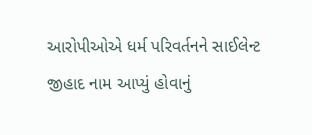આરોપીઓએ ધર્મ પરિવર્તનને સાઈલેન્ટ જીહાદ નામ આપ્યું હોવાનું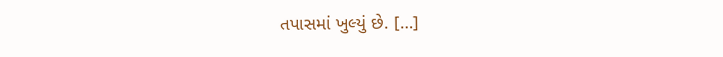તપાસમાં ખુલ્યું છે. […]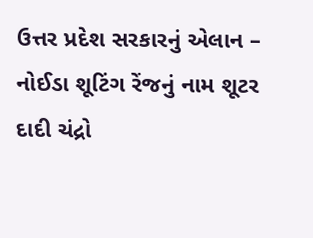ઉત્તર પ્રદેશ સરકારનું એલાન – નોઈડા શૂટિંગ રેંજનું નામ શૂટર દાદી ચંદ્રો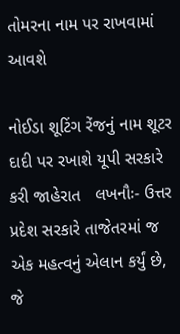તોમરના નામ પર રાખવામાં આવશે

નોઈડા શૂટિંગ રેંજનું નામ શૂટર દાદી પર રખાશે યૂપી સરકારે કરી જાહેરાત   લખનૌઃ- ઉત્તર પ્રદેશ સરકારે તાજેતરમાં જ એક મહત્વનું એલાન કર્યું છે, જે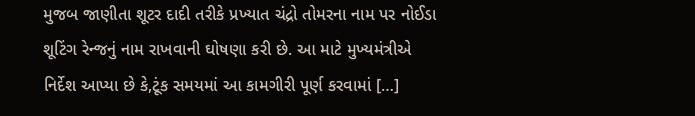મુજબ જાણીતા શૂટર દાદી તરીકે પ્રખ્યાત ચંદ્રો તોમરના નામ પર નોઈડા શૂટિંગ રેન્જનું નામ રાખવાની ઘોષણા કરી છે. આ માટે મુખ્યમંત્રીએ નિર્દેશ આપ્યા છે કે,ટૂંક સમયમાં આ કામગીરી પૂર્ણ કરવામાં […]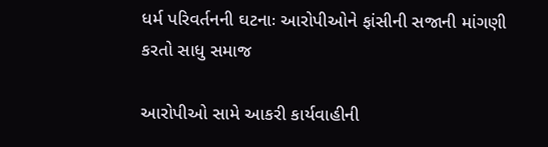ધર્મ પરિવર્તનની ઘટનાઃ આરોપીઓને ફાંસીની સજાની માંગણી કરતો સાધુ સમાજ

આરોપીઓ સામે આકરી કાર્યવાહીની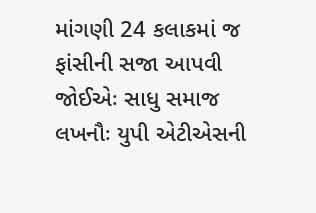માંગણી 24 કલાકમાં જ ફાંસીની સજા આપવી જોઈએઃ સાધુ સમાજ લખનૌઃ યુપી એટીએસની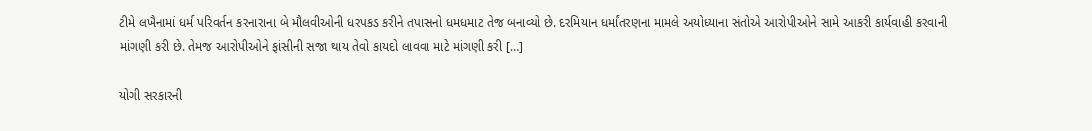ટીમે લખૈનામાં ધર્મ પરિવર્તન કરનારાના બે મૌલવીઓની ધરપકડ કરીને તપાસનો ધમધમાટ તેજ બનાવ્યો છે. દરમિયાન ધર્માંતરણના મામલે અયોધ્યાના સંતોએ આરોપીઓને સામે આકરી કાર્યવાહી કરવાની માંગણી કરી છે. તેમજ આરોપીઓને ફાંસીની સજા થાય તેવો કાયદો લાવવા માટે માંગણી કરી […]

યોગી સરકારની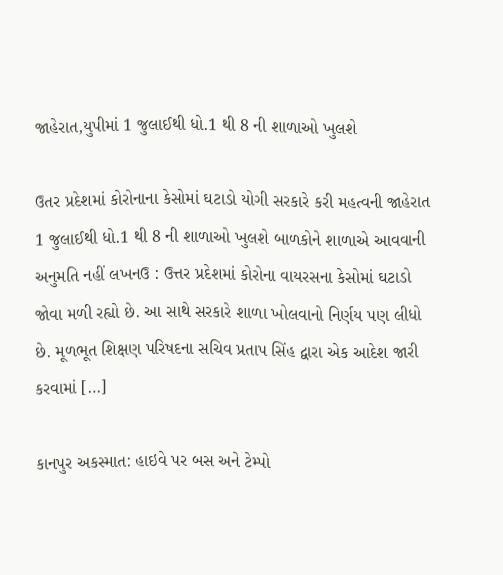જાહેરાત,યુપીમાં 1 જુલાઈથી ધો.1 થી 8 ની શાળાઓ ખુલશે

ઉતર પ્રદેશમાં કોરોનાના કેસોમાં ઘટાડો યોગી સરકારે કરી મહત્વની જાહેરાત 1 જુલાઈથી ધો.1 થી 8 ની શાળાઓ ખુલશે બાળકોને શાળાએ આવવાની અનુમતિ નહીં લખનઉ : ઉત્તર પ્રદેશમાં કોરોના વાયરસના કેસોમાં ઘટાડો જોવા મળી રહ્યો છે. આ સાથે સરકારે શાળા ખોલવાનો નિર્ણય પણ લીધો છે. મૂળભૂત શિક્ષણ પરિષદના સચિવ પ્રતાપ સિંહ દ્વારા એક આદેશ જારી કરવામાં […]

કાનપુર અકસ્માત: હાઇવે પર બસ અને ટેમ્પો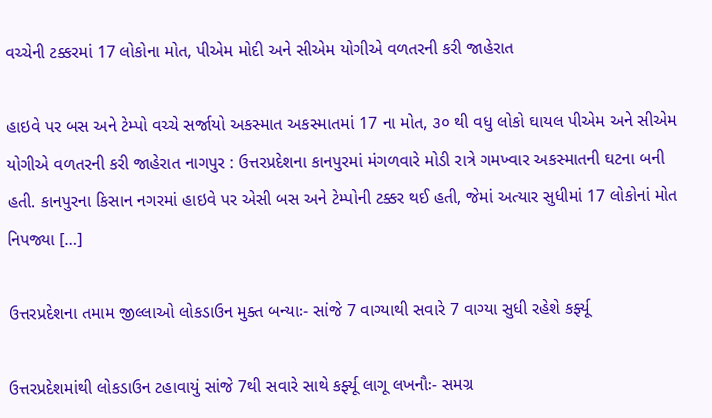વચ્ચેની ટક્કરમાં 17 લોકોના મોત, પીએમ મોદી અને સીએમ યોગીએ વળતરની કરી જાહેરાત

હાઇવે પર બસ અને ટેમ્પો વચ્ચે સર્જાયો અકસ્માત અકસ્માતમાં 17 ના મોત, ૩૦ થી વધુ લોકો ઘાયલ પીએમ અને સીએમ યોગીએ વળતરની કરી જાહેરાત નાગપુર : ઉત્તરપ્રદેશના કાનપુરમાં મંગળવારે મોડી રાત્રે ગમખ્વાર અકસ્માતની ઘટના બની હતી. કાનપુરના કિસાન નગરમાં હાઇવે પર એસી બસ અને ટેમ્પોની ટક્કર થઈ હતી, જેમાં અત્યાર સુધીમાં 17 લોકોનાં મોત નિપજ્યા […]

ઉત્તરપ્રદેશના તમામ જીલ્લાઓ લોકડાઉન મુક્ત બન્યાઃ- સાંજે 7 વાગ્યાથી સવારે 7 વાગ્યા સુધી રહેશે કર્ફ્યૂ

ઉત્તરપ્રદેશમાંથી લોકડાઉન ટહાવાયું સાંજે 7થી સવારે સાથે કર્ફ્યૂ લાગૂ લખનૌઃ- સમગ્ર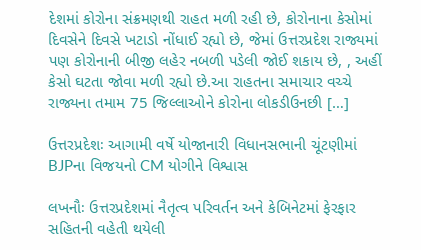દેશમાં કોરોના સંક્રમણથી રાહત મળી રહી છે, કોરોનાના કેસોમાં દિવસેને દિવસે ખટાડો નોંધાઈ રહ્યો છે, જેમાં ઉત્તરપ્રદેશ રાજ્યમાં પણ કોરોનાની બીજી લહેર નબળી પડેલી જોઈ શકાય છે, , અહીં કેસો ઘટતા જોવા મળી રહ્યો છે.આ રાહતના સમાચાર વચ્ચે રાજ્યના તમામ 75 જિલ્લાઓને કોરોના લોકડીઉનછી […]

ઉત્તરપ્રદેશઃ આગામી વર્ષે યોજાનારી વિધાનસભાની ચૂંટણીમાં BJPના વિજયનો CM યોગીને વિશ્વાસ

લખનૌઃ ઉત્તરપ્રદેશમાં નૈતૃત્વ પરિવર્તન અને કેબિનેટમાં ફેરફાર સહિતની વહેતી થયેલી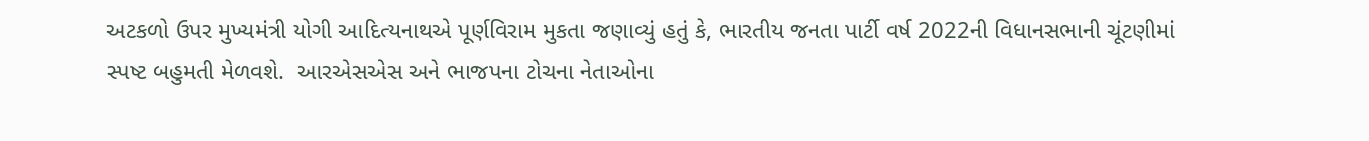અટકળો ઉપર મુખ્યમંત્રી યોગી આદિત્યનાથએ પૂર્ણવિરામ મુકતા જણાવ્યું હતું કે, ભારતીય જનતા પાર્ટી વર્ષ 2022ની વિધાનસભાની ચૂંટણીમાં સ્પષ્ટ બહુમતી મેળવશે.  આરએસએસ અને ભાજપના ટોચના નેતાઓના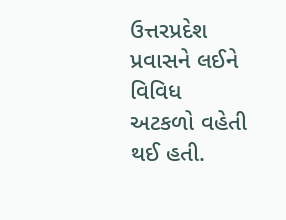ઉત્તરપ્રદેશ પ્રવાસને લઈને વિવિધ અટકળો વહેતી થઈ હતી.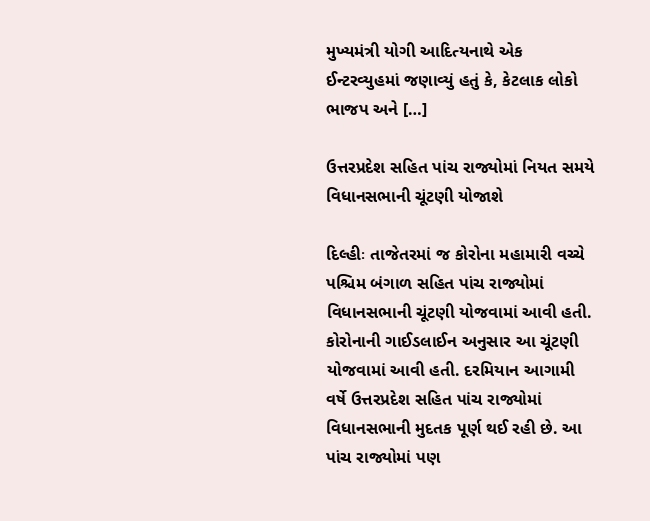મુખ્યમંત્રી યોગી આદિત્યનાથે એક ઈન્ટરવ્યુહમાં જણાવ્યું હતું કે, કેટલાક લોકો ભાજપ અને […]

ઉત્તરપ્રદેશ સહિત પાંચ રાજ્યોમાં નિયત સમયે વિધાનસભાની ચૂંટણી યોજાશે

દિલ્હીઃ તાજેતરમાં જ કોરોના મહામારી વચ્ચે પશ્ચિમ બંગાળ સહિત પાંચ રાજ્યોમાં વિધાનસભાની ચૂંટણી યોજવામાં આવી હતી. કોરોનાની ગાઈડલાઈન અનુસાર આ ચૂંટણી યોજવામાં આવી હતી. દરમિયાન આગામી વર્ષે ઉત્તરપ્રદેશ સહિત પાંચ રાજ્યોમાં વિધાનસભાની મુદતક પૂર્ણ થઈ રહી છે. આ પાંચ રાજ્યોમાં પણ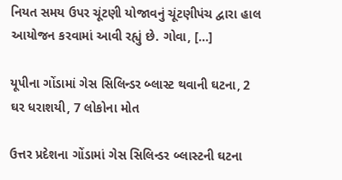નિયત સમય ઉપર ચૂંટણી યોજાવનું ચૂંટણીપંચ દ્વારા હાલ આયોજન કરવામાં આવી રહ્યું છે. ગોવા, […]

યૂપીના ગોંડામાં ગેસ સિલિન્ડર બ્લાસ્ટ થવાની ઘટના, 2 ઘર ધરાશયી, 7 લોકોના મોત

ઉત્તર પ્રદેશના ગોંડામાં ગેસ સિલિન્ડર બ્લાસ્ટની ઘટના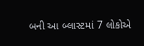બની આ બ્લાસ્ટમાં 7 લોકોએ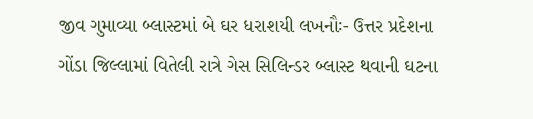જીવ ગુમાવ્યા બ્લાસ્ટમાં બે ઘર ધરાશયી લખનૌઃ- ઉત્તર પ્રદેશના ગોંડા જિલ્લામાં વિતેલી રાત્રે ગેસ સિલિન્ડર બ્લાસ્ટ થવાની ઘટના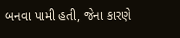બનવા પામી હતી, જેના કારણે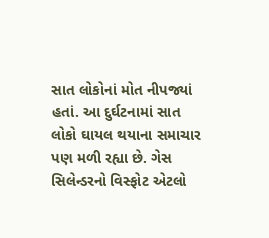સાત લોકોનાં મોત નીપજ્યાં હતાં. આ દુર્ઘટનામાં સાત લોકો ઘાયલ થયાના સમાચાર પણ મળી રહ્યા છે. ગેસ સિલેન્ડરનો વિસ્ફોટ એટલો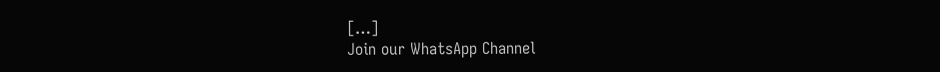[…]
Join our WhatsApp Channel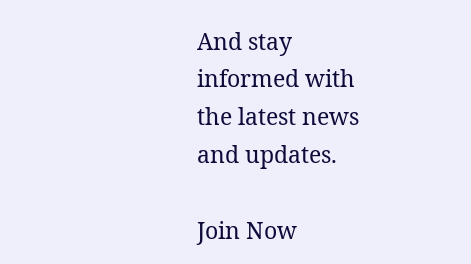And stay informed with the latest news and updates.

Join Now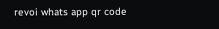revoi whats app qr code